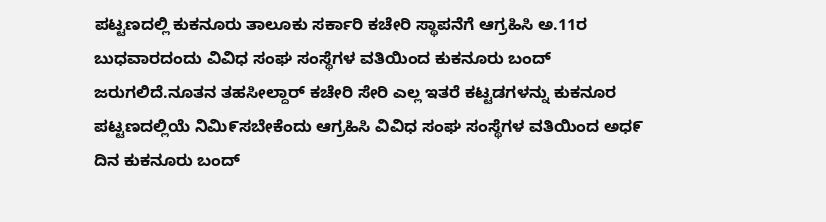ಪಟ್ಟಣದಲ್ಲಿ ಕುಕನೂರು ತಾಲೂಕು ಸರ್ಕಾರಿ ಕಚೇರಿ ಸ್ಥಾಪನೆಗೆ ಆಗ್ರಹಿಸಿ ಅ.11ರ ಬುಧವಾರದಂದು ವಿವಿಧ ಸಂಘ ಸಂಸ್ಥೆಗಳ ವತಿಯಿಂದ ಕುಕನೂರು ಬಂದ್ ಜರುಗಲಿದೆ.ನೂತನ ತಹಸೀಲ್ದಾರ್ ಕಚೇರಿ ಸೇರಿ ಎಲ್ಲ ಇತರೆ ಕಟ್ಟಡಗಳನ್ನು ಕುಕನೂರ ಪಟ್ಟಣದಲ್ಲಿಯೆ ನಿಮಿ೯ಸಬೇಕೆಂದು ಆಗ್ರಹಿಸಿ ವಿವಿಧ ಸಂಘ ಸಂಸ್ಥೆಗಳ ವತಿಯಿಂದ ಅಧ೯ ದಿನ ಕುಕನೂರು ಬಂದ್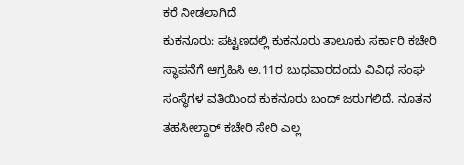ಕರೆ ನೀಡಲಾಗಿದೆ
ಕುಕನೂರು: ಪಟ್ಟಣದಲ್ಲಿ ಕುಕನೂರು ತಾಲೂಕು ಸರ್ಕಾರಿ ಕಚೇರಿ ಸ್ಥಾಪನೆಗೆ ಆಗ್ರಹಿಸಿ ಅ.11ರ ಬುಧವಾರದಂದು ವಿವಿಧ ಸಂಘ ಸಂಸ್ಥೆಗಳ ವತಿಯಿಂದ ಕುಕನೂರು ಬಂದ್ ಜರುಗಲಿದೆ. ನೂತನ ತಹಸೀಲ್ದಾರ್ ಕಚೇರಿ ಸೇರಿ ಎಲ್ಲ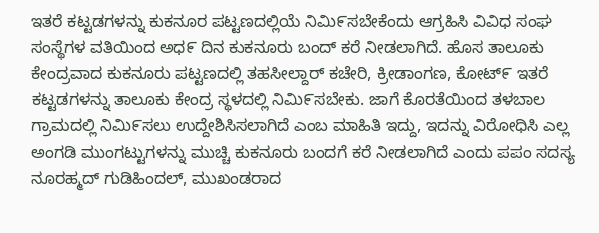ಇತರೆ ಕಟ್ಟಡಗಳನ್ನು ಕುಕನೂರ ಪಟ್ಟಣದಲ್ಲಿಯೆ ನಿಮಿ೯ಸಬೇಕೆಂದು ಆಗ್ರಹಿಸಿ ವಿವಿಧ ಸಂಘ ಸಂಸ್ಥೆಗಳ ವತಿಯಿಂದ ಅಧ೯ ದಿನ ಕುಕನೂರು ಬಂದ್ ಕರೆ ನೀಡಲಾಗಿದೆ. ಹೊಸ ತಾಲೂಕು ಕೇಂದ್ರವಾದ ಕುಕನೂರು ಪಟ್ಟಣದಲ್ಲಿ ತಹಸೀಲ್ದಾರ್ ಕಚೇರಿ, ಕ್ರೀಡಾಂಗಣ, ಕೋಟ್೯ ಇತರೆ ಕಟ್ಟಡಗಳನ್ನು ತಾಲೂಕು ಕೇಂದ್ರ ಸ್ಥಳದಲ್ಲಿ ನಿಮಿ೯ಸಬೇಕು. ಜಾಗೆ ಕೊರತೆಯಿಂದ ತಳಬಾಲ ಗ್ರಾಮದಲ್ಲಿ ನಿಮಿ೯ಸಲು ಉದ್ದೇಶಿಸಿಸಲಾಗಿದೆ ಎಂಬ ಮಾಹಿತಿ ಇದ್ದು, ಇದನ್ನು ವಿರೋಧಿಸಿ ಎಲ್ಲ ಅಂಗಡಿ ಮುಂಗಟ್ಟುಗಳನ್ನು ಮುಚ್ಚಿ ಕುಕನೂರು ಬಂದಗೆ ಕರೆ ನೀಡಲಾಗಿದೆ ಎಂದು ಪಪಂ ಸದಸ್ಯ ನೂರಹ್ಮದ್ ಗುಡಿಹಿಂದಲ್, ಮುಖಂಡರಾದ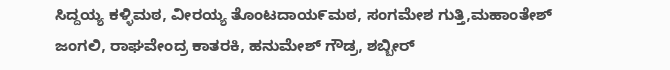ಸಿದ್ದಯ್ಯ ಕಳ್ಳಿಮಠ, ವೀರಯ್ಯ ತೊಂಟದಾಯ೯ಮಠ, ಸಂಗಮೇಶ ಗುತ್ತಿ,ಮಹಾಂತೇಶ್ ಜಂಗಲಿ, ರಾಘವೇಂದ್ರ ಕಾತರಕಿ, ಹನುಮೇಶ್ ಗೌಡ್ರ, ಶಬ್ಬೀರ್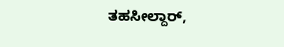ತಹಸೀಲ್ದಾರ್,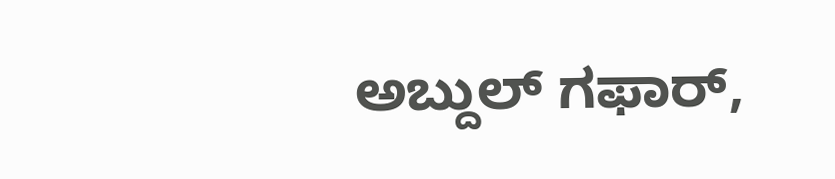ಅಬ್ದುಲ್ ಗಫಾರ್,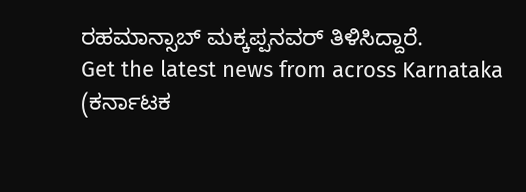ರಹಮಾನ್ಸಾಬ್ ಮಕ್ಕಪ್ಪನವರ್ ತಿಳಿಸಿದ್ದಾರೆ.
Get the latest news from across Karnataka (ಕರ್ನಾಟಕ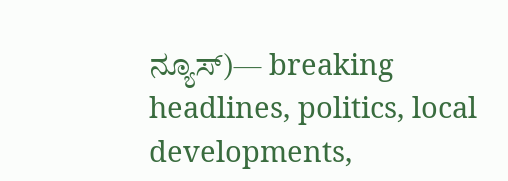ನ್ಯೂಸ್)— breaking headlines, politics, local developments,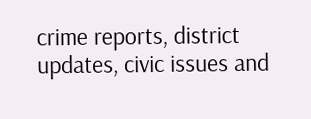crime reports, district updates, civic issues and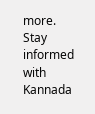more. Stay informed with Kannada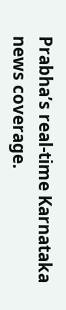Prabha’s real‑time Karnataka news coverage.